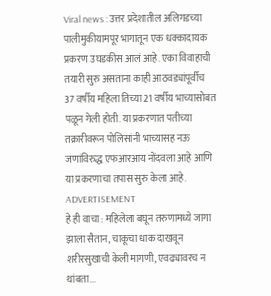Viral news : उत्तर प्रदेशातील अलिगडच्या पालीमुकीयामपूर भागातून एक धक्कादायक प्रकरण उघडकीस आलं आहे. एका विवाहाची तयारी सुरु असताना काही आठवड्यांपूर्वीच 37 वर्षीय महिला तिच्या 21 वर्षीय भाच्यासोबत पळून गेली होती. या प्रकरणात पतीच्या तक्रारीवरून पोलिसांनी भाच्यासह नऊ जणांविरुद्ध एफआरआय नोंदवला आहे आणि या प्रकरणाचा तपास सुरु केला आहे.
ADVERTISEMENT
हे ही वाचा : महिलेला बघून तरुणामध्ये जागा झाला सैतान, चाकूचा धाक दाखवून शरीरसुखाची केली मागणी, एवढ्यावरच न थांबता...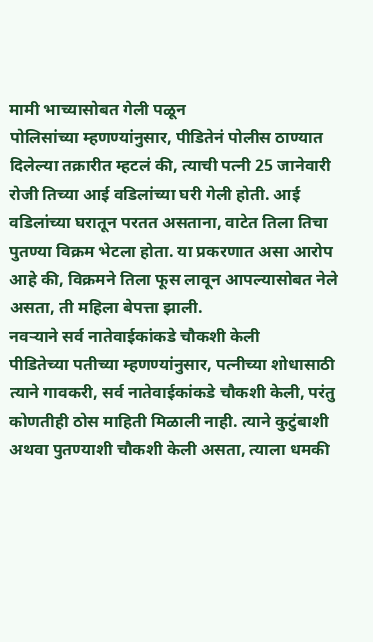मामी भाच्यासोबत गेली पळून
पोलिसांच्या म्हणण्यांनुसार, पीडितेनं पोलीस ठाण्यात दिलेल्या तक्रारीत म्हटलं की, त्याची पत्नी 25 जानेवारी रोजी तिच्या आई वडिलांच्या घरी गेली होती. आई वडिलांच्या घरातून परतत असताना, वाटेत तिला तिचा पुतण्या विक्रम भेटला होता. या प्रकरणात असा आरोप आहे की, विक्रमने तिला फूस लावून आपल्यासोबत नेले असता, ती महिला बेपत्ता झाली.
नवऱ्याने सर्व नातेवाईकांकडे चौकशी केली
पीडितेच्या पतीच्या म्हणण्यांनुसार, पत्नीच्या शोधासाठी त्याने गावकरी, सर्व नातेवाईकांकडे चौकशी केली, परंतु कोणतीही ठोस माहिती मिळाली नाही. त्याने कुटुंबाशी अथवा पुतण्याशी चौकशी केली असता, त्याला धमकी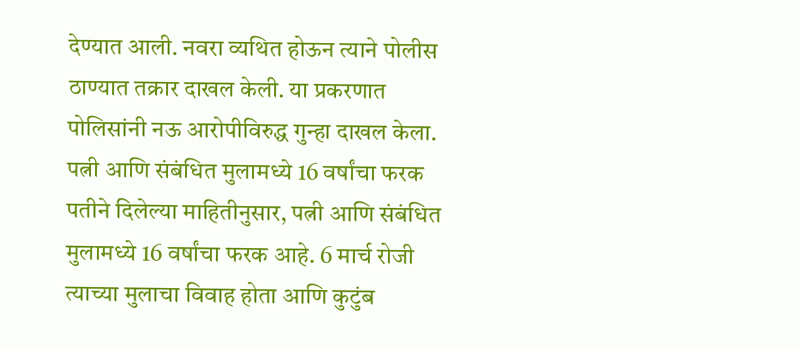देण्यात आली. नवरा व्यथित होऊन त्याने पोलीस ठाण्यात तक्रार दाखल केली. या प्रकरणात पोलिसांनी नऊ आरोपीविरुद्ध गुन्हा दाखल केला.
पत्नी आणि संबंधित मुलामध्ये 16 वर्षांचा फरक
पतीने दिलेल्या माहितीनुसार, पत्नी आणि संबंधित मुलामध्ये 16 वर्षांचा फरक आहे. 6 मार्च रोजी त्याच्या मुलाचा विवाह होता आणि कुटुंब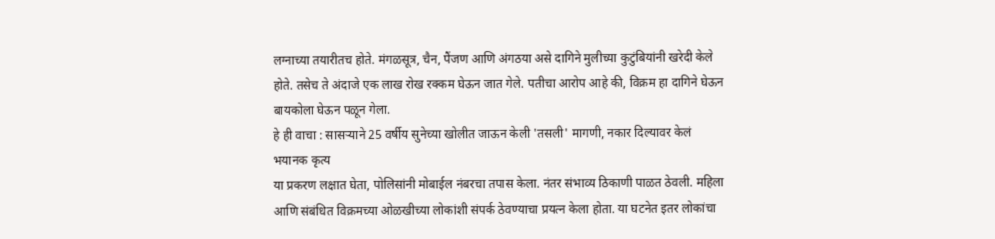लग्नाच्या तयारीतच होते. मंगळसूत्र, चैन, पैंजण आणि अंगठया असे दागिने मुलीच्या कुटुंबियांनी खरेदी केले होते. तसेच ते अंदाजे एक लाख रोख रक्कम घेऊन जात गेले. पतीचा आरोप आहे की, विक्रम हा दागिने घेऊन बायकोला घेऊन पळून गेला.
हे ही वाचा : सासऱ्याने 25 वर्षीय सुनेच्या खोलीत जाऊन केली 'तसली' मागणी, नकार दिल्यावर केलं भयानक कृत्य
या प्रकरण लक्षात घेता, पोलिसांनी मोबाईल नंबरचा तपास केला. नंतर संभाव्य ठिकाणी पाळत ठेवली. महिला आणि संबंधित विक्रमच्या ओळखीच्या लोकांशी संपर्क ठेवण्याचा प्रयत्न केला होता. या घटनेत इतर लोकांचा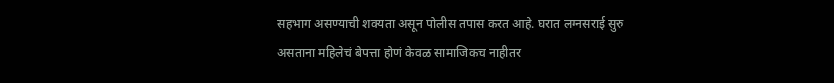सहभाग असण्याची शक्यता असून पोलीस तपास करत आहे. घरात लग्नसराई सुरु असताना महिलेचं बेपत्ता होणं केवळ सामाजिकच नाहीतर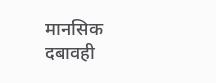मानसिक दबावही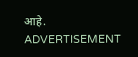आहे.
ADVERTISEMENT